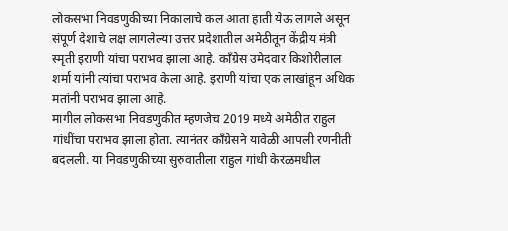लोकसभा निवडणुकीच्या निकालाचे कल आता हाती येऊ लागले असून संपूर्ण देशाचे लक्ष लागलेल्या उत्तर प्रदेशातील अमेठीतून केंद्रीय मंत्री स्मृती इराणी यांचा पराभव झाला आहे. काँग्रेस उमेदवार किशोरीलाल शर्मा यांनी त्यांचा पराभव केला आहे. इराणी यांचा एक लाखांहून अधिक मतांनी पराभव झाला आहे.
मागील लोकसभा निवडणुकीत म्हणजेच 2019 मध्ये अमेठीत राहुल गांधींचा पराभव झाला होता. त्यानंतर काँग्रेसने यावेळी आपली रणनीती बदलली. या निवडणुकीच्या सुरुवातीला राहुल गांधी केरळमधील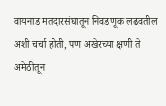वायनाड मतदारसंघातून निवडणूक लढवतील अशी चर्चा होती, पण अखेरच्या क्षणी ते अमेठीतून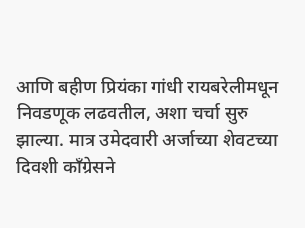आणि बहीण प्रियंका गांधी रायबरेलीमधून निवडणूक लढवतील, अशा चर्चा सुरु झाल्या. मात्र उमेदवारी अर्जाच्या शेवटच्या दिवशी काँग्रेसने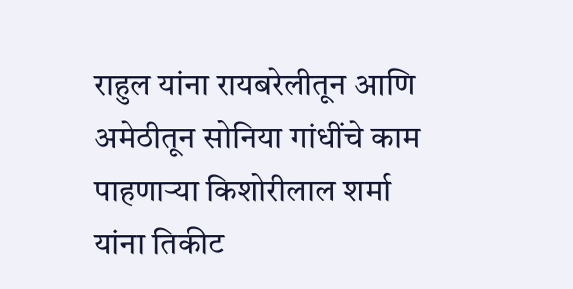राहुल यांना रायबरेलीतून आणि अमेठीतून सोनिया गांधींचे काम पाहणाऱ्या किशोरीलाल शर्मा यांना तिकीट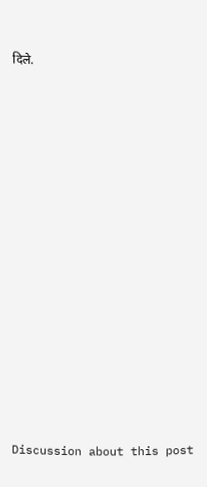दिले.















Discussion about this post